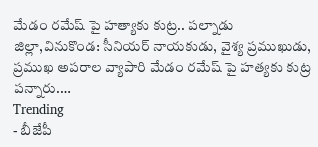మేడం రమేష్ పై హత్యాకు కుట్ర.. పల్నాడు జిల్లా,వినుకొండ: సీనియర్ నాయకుడు, వైశ్య ప్రముఖుడు, ప్రముఖ అపరాల వ్యాపారి మేడం రమేష్ పై హత్యకు కుట్ర పన్నారు.…
Trending
- బీజేపీ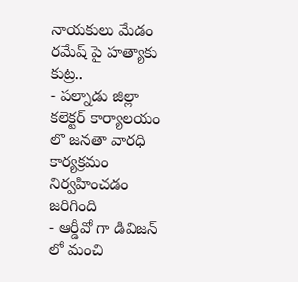నాయకులు మేడం రమేష్ పై హత్యాకు కుట్ర..
- పల్నాడు జిల్లా కలెక్టర్ కార్యాలయం లొ జనతా వారధి కార్యక్రమం నిర్వహించడం జరిగింది
- ఆర్డీవో గా డివిజన్ లో మంచి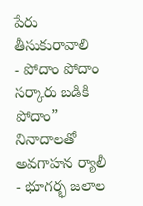పేరు తీసుకురావాలి
- పోదాం పోదాం సర్కారు బడికి పోదాం” నినాదాలతో అవగాహన ర్యాలీ
- భూగర్భ జలాల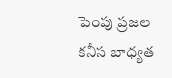పెంపు ప్రజల కనీస బాధ్యత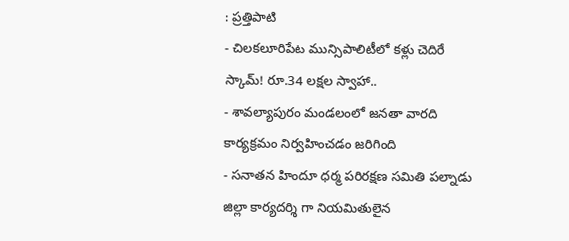: ప్రత్తిపాటి
- చిలకలూరిపేట మున్సిపాలిటీలో కళ్లు చెదిరే స్కామ్! రూ.34 లక్షల స్వాహా..
- శావల్యాపురం మండలంలో జనతా వారది కార్యక్రమం నిర్వహించడం జరిగింది
- సనాతన హిందూ ధర్మ పరిరక్షణ సమితి పల్నాడు జిల్లా కార్యదర్శి గా నియమితులైన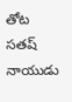తోట సతష్ నాయుడు